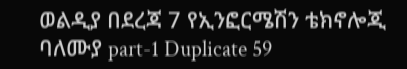ወልዲያ በደረጃ 7 የኢንፎርሜሽን ቴክኖሎጂ ባለሙያ part-1 Duplicate 59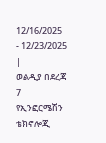12/16/2025
- 12/23/2025 |
ወልዲያ በደረጃ 7 የኢንፎርሜሽን ቴክኖሎጂ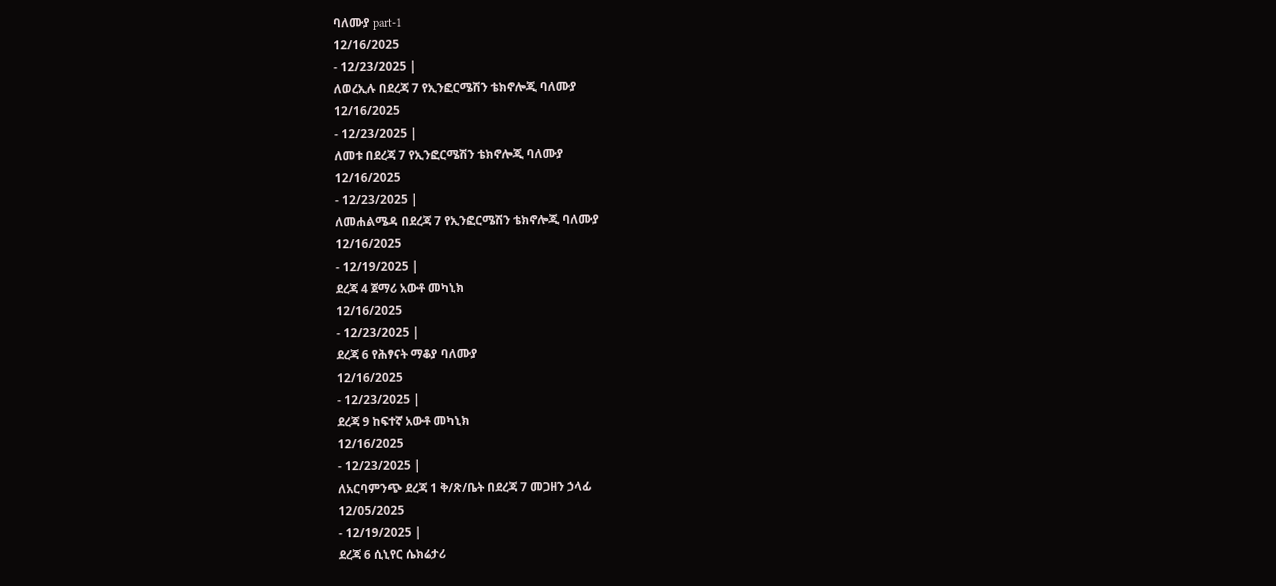ባለሙያ part-1
12/16/2025
- 12/23/2025 |
ለወረኢሉ በደረጃ 7 የኢንፎርሜሽን ቴክኖሎጂ ባለሙያ
12/16/2025
- 12/23/2025 |
ለመቱ በደረጃ 7 የኢንፎርሜሽን ቴክኖሎጂ ባለሙያ
12/16/2025
- 12/23/2025 |
ለመሐልሜዳ በደረጃ 7 የኢንፎርሜሽን ቴክኖሎጂ ባለሙያ
12/16/2025
- 12/19/2025 |
ደረጃ 4 ጀማሪ አውቶ መካኒክ
12/16/2025
- 12/23/2025 |
ደረጃ 6 የሕፃናት ማቆያ ባለሙያ
12/16/2025
- 12/23/2025 |
ደረጃ 9 ከፍተኛ አውቶ መካኒክ
12/16/2025
- 12/23/2025 |
ለአርባምንጭ ደረጃ 1 ቅ/ጽ/ቤት በደረጃ 7 መጋዘን ኃላፊ
12/05/2025
- 12/19/2025 |
ደረጃ 6 ሲኒየር ሴክሬታሪ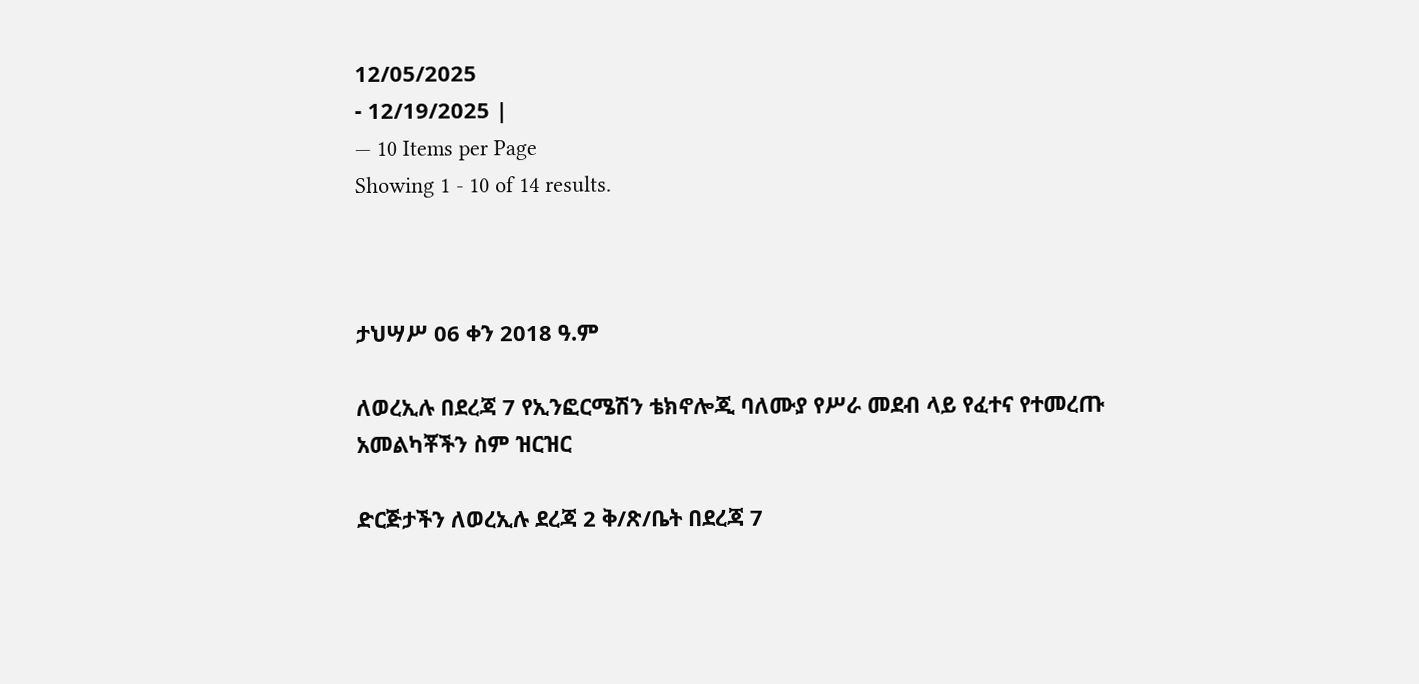12/05/2025
- 12/19/2025 |
— 10 Items per Page
Showing 1 - 10 of 14 results.



ታህሣሥ 06 ቀን 2018 ዓ.ም

ለወረኢሉ በደረጃ 7 የኢንፎርሜሽን ቴክኖሎጂ ባለሙያ የሥራ መደብ ላይ የፈተና የተመረጡ አመልካቾችን ስም ዝርዝር

ድርጅታችን ለወረኢሉ ደረጃ 2 ቅ/ጽ/ቤት በደረጃ 7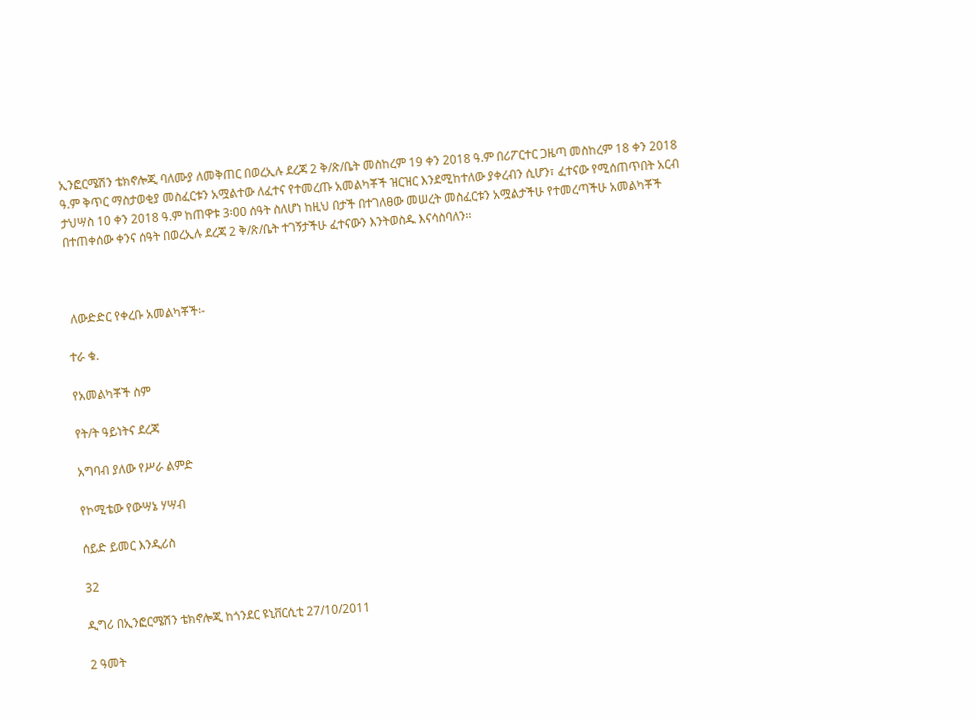ኢንፎርሜሽን ቴክኖሎጂ ባለሙያ ለመቅጠር በወረኢሉ ደረጃ 2 ቅ/ጽ/ቤት መስከረም 19 ቀን 2018 ዓ.ም በሪፖርተር ጋዜጣ መስከረም 18 ቀን 2018 ዓ.ም ቅጥር ማስታወቂያ መስፈርቱን አሟልተው ለፈተና የተመረጡ አመልካቾች ዝርዝር እንደሚከተለው ያቀረብን ሲሆን፣ ፈተናው የሚሰጠጥበት አርብ ታህሣስ 10 ቀን 2018 ዓ.ም ከጠዋቱ 3፡ዐዐ ሰዓት ስለሆነ ከዚህ በታች በተገለፀው መሠረት መስፈርቱን አሟልታችሁ የተመረጣችሁ አመልካቾች በተጠቀሰው ቀንና ሰዓት በወረኢሉ ደረጃ 2 ቅ/ጽ/ቤት ተገኝታችሁ ፈተናውን እንትወስዱ እናሳስባለን፡፡



 ለውድድር የቀረቡ አመልካቾች፡-

ተራ ቁ.

የአመልካቾች ስም

የት/ት ዓይነትና ደረጃ

አግባብ ያለው የሥራ ልምድ

የኮሚቴው የውሣኔ ሃሣብ

ሰይድ ይመር እንዲሪስ

32

ዲግሪ በኢንፎርሜሽን ቴክኖሎጂ ከጎንደር ዩኒቨርሲቲ 27/10/2011

2 ዓመት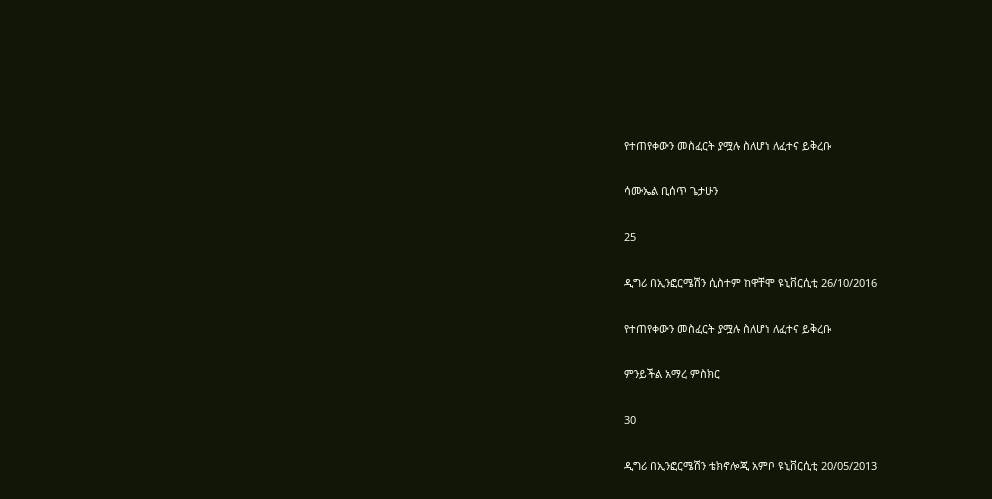የተጠየቀውን መስፈርት ያሟሉ ስለሆነ ለፈተና ይቅረቡ

ሳሙኤል ቢሰጥ ጌታሁን

25

ዲግሪ በኢንፎርሜሽን ሲስተም ከዋቸሞ ዩኒቨርሲቲ 26/10/2016

የተጠየቀውን መስፈርት ያሟሉ ስለሆነ ለፈተና ይቅረቡ

ምንይችል አማረ ምስክር

30

ዲግሪ በኢንፎርሜሽን ቴክኖሎጂ አምቦ ዩኒቨርሲቲ 20/05/2013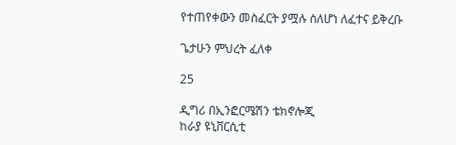የተጠየቀውን መስፈርት ያሟሉ ስለሆነ ለፈተና ይቅረቡ

ጌታሁን ምህረት ፈለቀ

25

ዲግሪ በኢንፎርሜሽን ቴክኖሎጂ
ከራያ ዩኒቨርሲቲ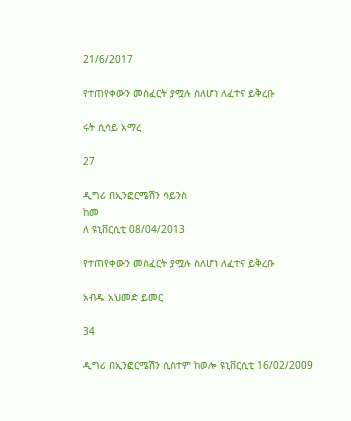21/6/2017

የተጠየቀውን መስፈርት ያሟሉ ስለሆነ ለፈተና ይቅረቡ

ሩት ሲሳይ አማረ

27

ዲግሪ በኢንፎርሜሽን ሳይንስ
ከመ
ለ ዩኒቨርሲቲ 08/04/2013

የተጠየቀውን መስፈርት ያሟሉ ስለሆነ ለፈተና ይቅረቡ

አብዱ አህመድ ይመር

34

ዲግሪ በኢንፎርሜሽን ሲስተም ከወሎ ዩኒቨርሲቲ 16/02/2009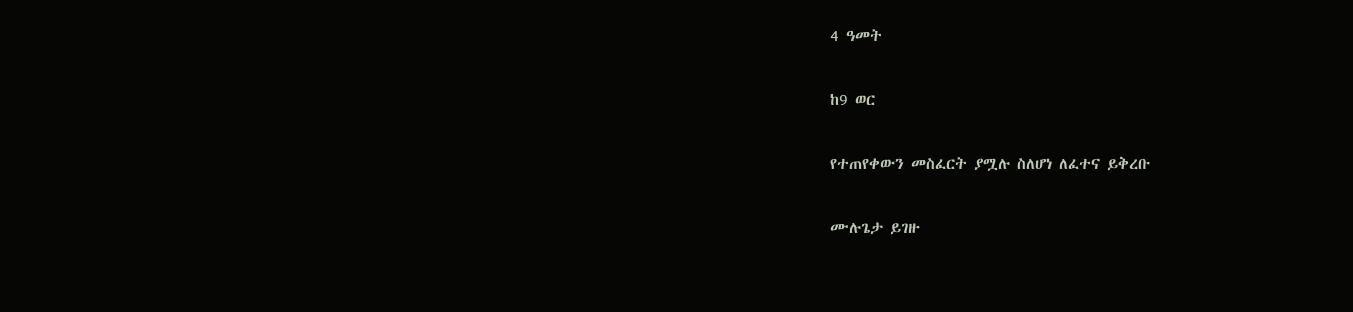4 ዓመት

ከ9 ወር

የተጠየቀውን መስፈርት ያሟሉ ስለሆነ ለፈተና ይቅረቡ

ሙሉጌታ ይገዙ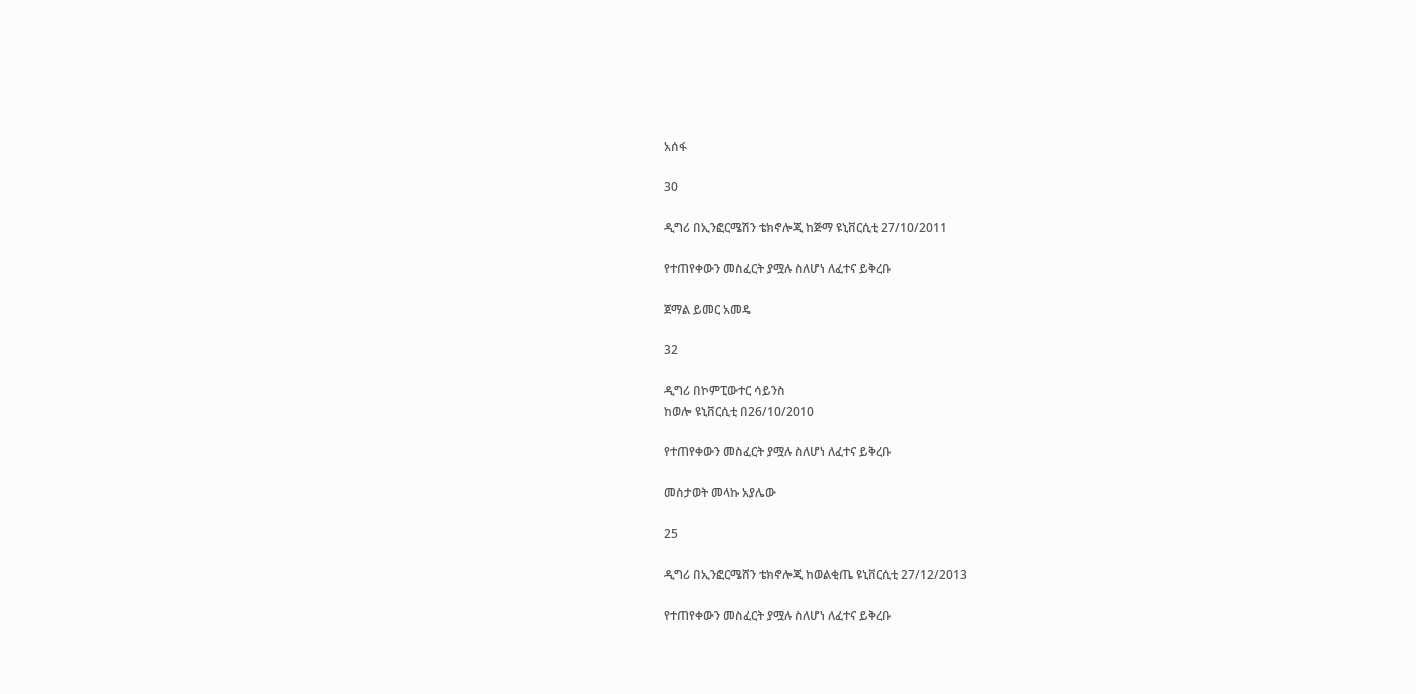አሰፋ

30

ዲግሪ በኢንፎርሜሽን ቴክኖሎጂ ከጅማ ዩኒቨርሲቲ 27/10/2011

የተጠየቀውን መስፈርት ያሟሉ ስለሆነ ለፈተና ይቅረቡ

ጀማል ይመር አመዴ

32

ዲግሪ በኮምፒውተር ሳይንስ
ከወሎ ዩኒቨርሲቲ በ26/10/2010

የተጠየቀውን መስፈርት ያሟሉ ስለሆነ ለፈተና ይቅረቡ

መስታወት መላኩ አያሌው

25

ዲግሪ በኢንፎርሜሸን ቴክኖሎጂ ከወልቂጤ ዩኒቨርሲቲ 27/12/2013

የተጠየቀውን መስፈርት ያሟሉ ስለሆነ ለፈተና ይቅረቡ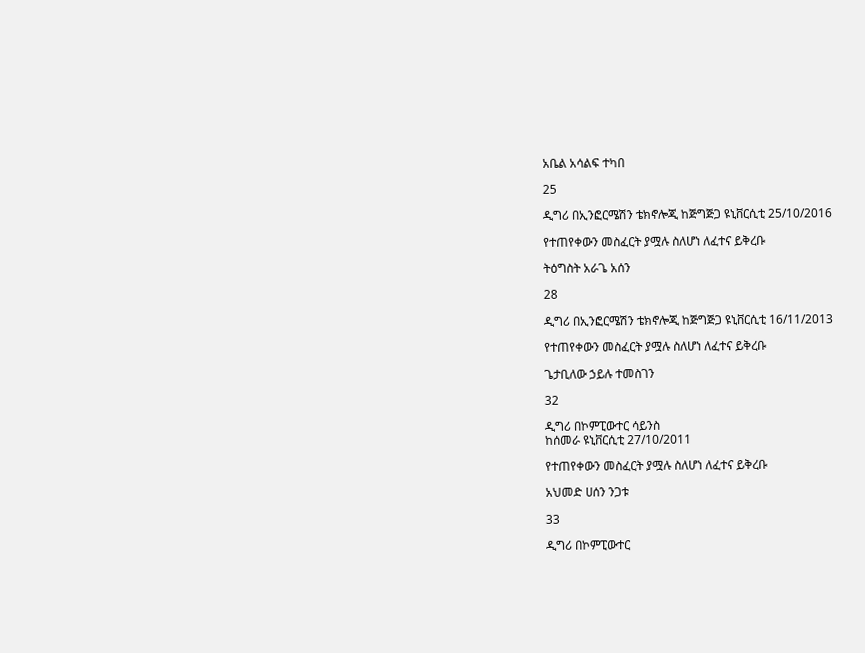አቤል አሳልፍ ተካበ

25

ዲግሪ በኢንፎርሜሽን ቴክኖሎጂ ከጅግጅጋ ዩኒቨርሲቲ 25/10/2016

የተጠየቀውን መስፈርት ያሟሉ ስለሆነ ለፈተና ይቅረቡ

ትዕግስት አራጌ አሰን

28

ዲግሪ በኢንፎርሜሽን ቴክኖሎጂ ከጅግጅጋ ዩኒቨርሲቲ 16/11/2013

የተጠየቀውን መስፈርት ያሟሉ ስለሆነ ለፈተና ይቅረቡ

ጌታቢለው ኃይሉ ተመስገን

32

ዲግሪ በኮምፒውተር ሳይንስ
ከሰመራ ዩኒቨርሲቲ 27/10/2011

የተጠየቀውን መስፈርት ያሟሉ ስለሆነ ለፈተና ይቅረቡ

አህመድ ሀሰን ንጋቱ

33

ዲግሪ በኮምፒውተር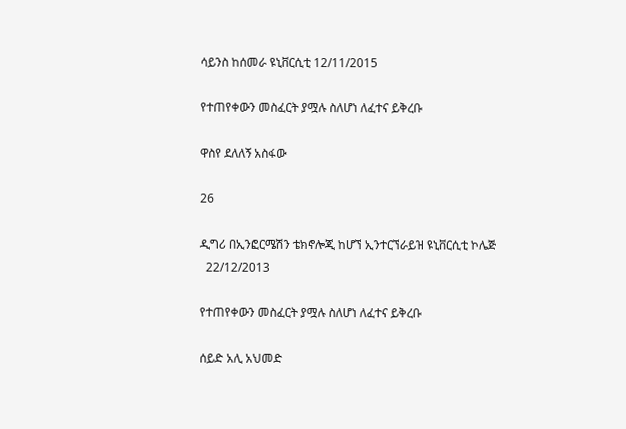ሳይንስ ከሰመራ ዩኒቨርሲቲ 12/11/2015

የተጠየቀውን መስፈርት ያሟሉ ስለሆነ ለፈተና ይቅረቡ

ዋስየ ደለለኝ አስፋው

26

ዲግሪ በኢንፎርሜሽን ቴክኖሎጂ ከሆኘ ኢንተርኘራይዝ ዩኒቨርሲቲ ኮሌጅ
  22/12/2013

የተጠየቀውን መስፈርት ያሟሉ ስለሆነ ለፈተና ይቅረቡ

ሰይድ አሊ አህመድ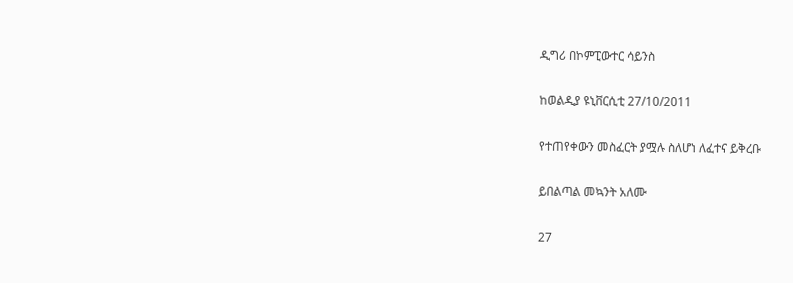ዲግሪ በኮምፒውተር ሳይንስ

ከወልዲያ ዩኒቨርሲቲ 27/10/2011

የተጠየቀውን መስፈርት ያሟሉ ስለሆነ ለፈተና ይቅረቡ

ይበልጣል መኳንት አለሙ

27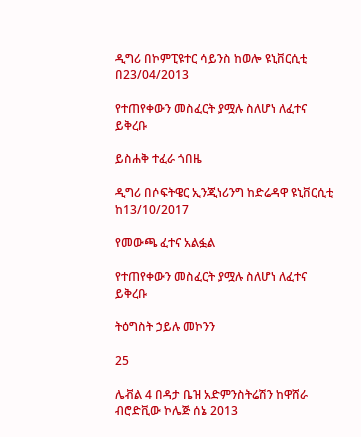ዲግሪ በኮምፒዩተር ሳይንስ ከወሎ ዩኒቨርሲቲ በ23/04/2013

የተጠየቀውን መስፈርት ያሟሉ ስለሆነ ለፈተና ይቅረቡ

ይስሐቅ ተፈራ ጎበዜ

ዲግሪ በሶፍትዌር ኢንጂነሪንግ ከድሬዳዋ ዩኒቨርሲቲ ከ13/10/2017

የመውጫ ፈተና አልፏል

የተጠየቀውን መስፈርት ያሟሉ ስለሆነ ለፈተና ይቅረቡ

ትዕግስት ኃይሉ መኮንን

25

ሌቭል 4 በዳታ ቤዝ አድምንስትሬሽን ከዋሸራ ብሮድቪው ኮሌጅ ሰኔ 2013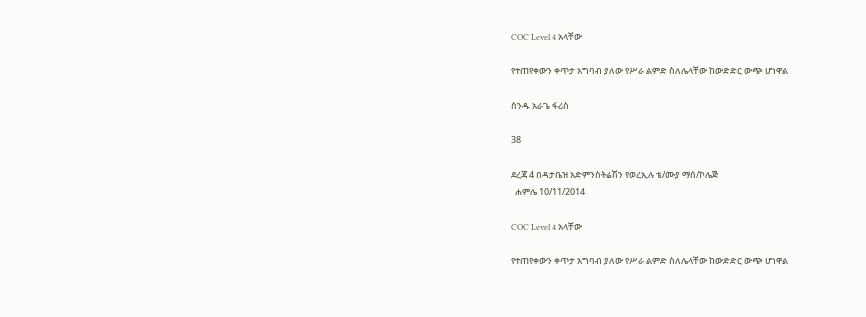COC Level 4 አላቸው

የተጠየቀውን ቀጥታ አግባብ ያለው የሥራ ልምድ ስለሌላቸው ከውድድር ውጭ ሆነዋል

ስንዱ አራጌ ፋሪስ

38

ደረጃ 4 በዳታቤዝ አድምንስትሬሽን የወረኢሉ ቴ/ሙያ ማሰ/ኮሌጅ
  ሐምሌ 10/11/2014

COC Level 4 አላቸው

የተጠየቀውን ቀጥታ አግባብ ያለው የሥራ ልምድ ስለሌላቸው ከውድድር ውጭ ሆነዋል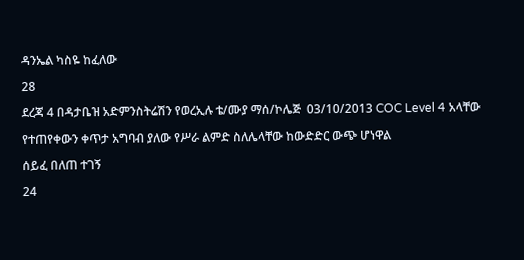ዳንኤል ካስዬ ከፈለው

28

ደረጃ 4 በዳታቤዝ አድምንስትሬሽን የወረኢሉ ቴ/ሙያ ማሰ/ኮሌጅ  03/10/2013 COC Level 4 አላቸው

የተጠየቀውን ቀጥታ አግባብ ያለው የሥራ ልምድ ስለሌላቸው ከውድድር ውጭ ሆነዋል

ሰይፈ በለጠ ተገኝ

24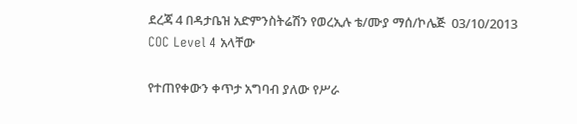ደረጃ 4 በዳታቤዝ አድምንስትሬሽን የወረኢሉ ቴ/ሙያ ማሰ/ኮሌጅ  03/10/2013 COC Level 4 አላቸው

የተጠየቀውን ቀጥታ አግባብ ያለው የሥራ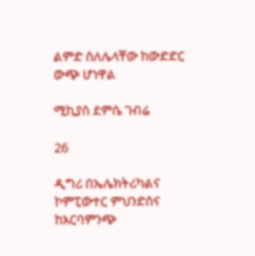ልምድ ስለሌላቸው ከውድድር ውጭ ሆነዋል

ሚኪያስ ደምሴ ገብሬ

26

ዲግሪ በኤሌክትሪካልና ኮምፒውተር ምህንድስና ከአርባምንጭ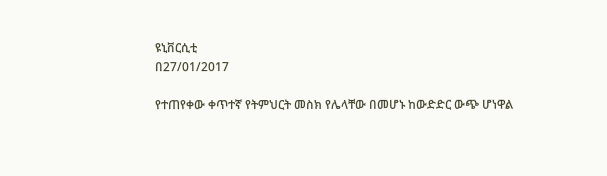ዩኒቨርሲቲ
በ27/01/2017

የተጠየቀው ቀጥተኛ የትምህርት መስክ የሌላቸው በመሆኑ ከውድድር ውጭ ሆነዋል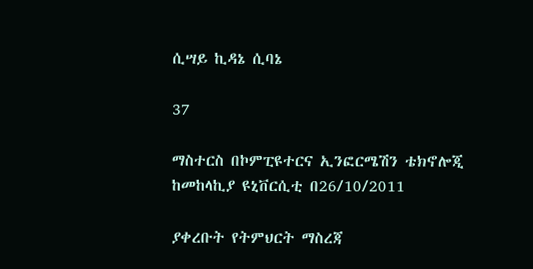ሲሣይ ኪዳኔ ሲባኔ

37

ማስተርስ በኮምፒዩተርና ኢንፎርሜሽን ቴክኖሎጂ ከመከላኪያ ዩኒቨርሲቲ በ26/10/2011

ያቀረቡት የትምህርት ማስረጃ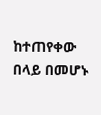ከተጠየቀው በላይ በመሆኑ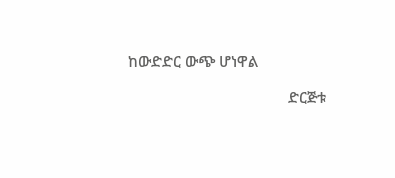ከውድድር ውጭ ሆነዋል

                                        ድርጅቱ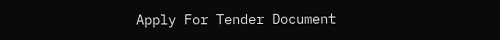Apply For Tender Document